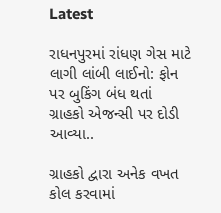Latest

રાધનપુરમાં રાંધણ ગેસ માટે લાગી લાંબી લાઈનો: ફોન પર બુકિંગ બંધ થતાં ગ્રાહકો એજન્સી પર દોડી આવ્યા..

ગ્રાહકો દ્વારા અનેક વખત કોલ કરવામાં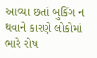આવ્યા છતાં બુકિંગ ન થવાને કારણે લોકોમાં ભારે રોષ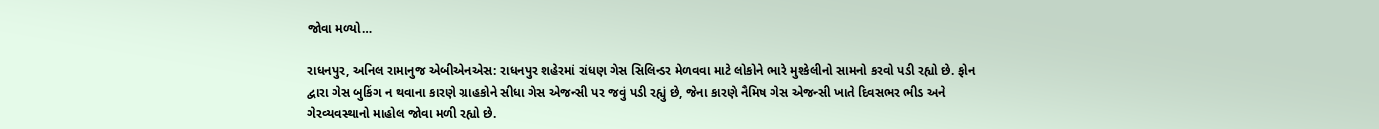જોવા મળ્યો…

રાધનપુર, અનિલ રામાનુજ એબીએનએસ: રાધનપુર શહેરમાં રાંધણ ગેસ સિલિન્ડર મેળવવા માટે લોકોને ભારે મુશ્કેલીનો સામનો કરવો પડી રહ્યો છે. ફોન દ્વારા ગેસ બુકિંગ ન થવાના કારણે ગ્રાહકોને સીધા ગેસ એજન્સી પર જવું પડી રહ્યું છે, જેના કારણે નૈમિષ ગેસ એજન્સી ખાતે દિવસભર ભીડ અને ગેરવ્યવસ્થાનો માહોલ જોવા મળી રહ્યો છે.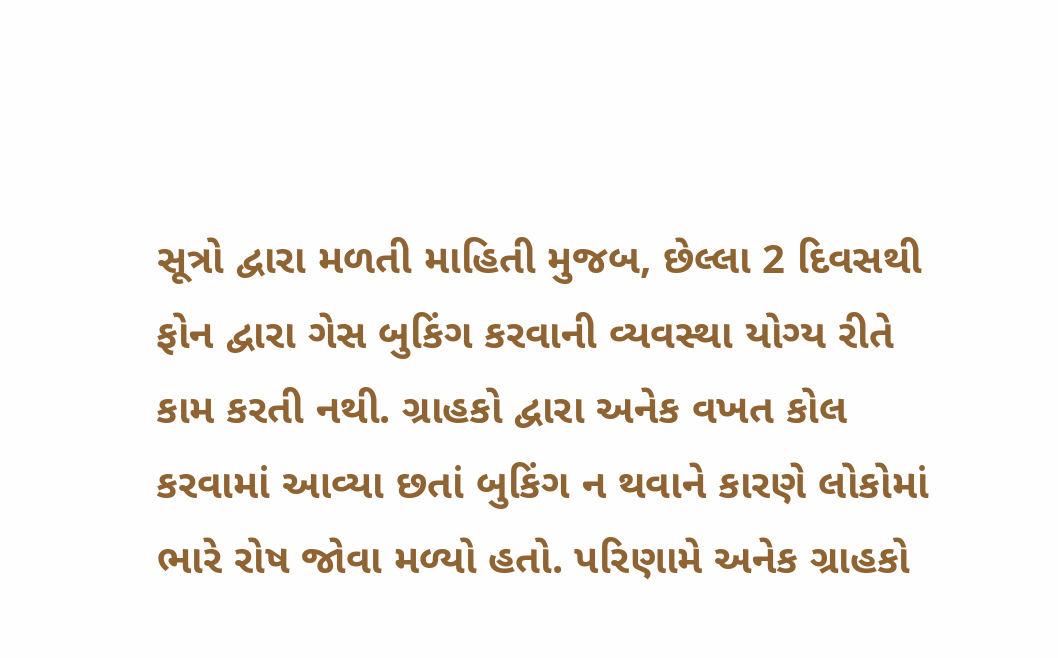સૂત્રો દ્વારા મળતી માહિતી મુજબ, છેલ્લા 2 દિવસથી ફોન દ્વારા ગેસ બુકિંગ કરવાની વ્યવસ્થા યોગ્ય રીતે કામ કરતી નથી. ગ્રાહકો દ્વારા અનેક વખત કોલ કરવામાં આવ્યા છતાં બુકિંગ ન થવાને કારણે લોકોમાં ભારે રોષ જોવા મળ્યો હતો. પરિણામે અનેક ગ્રાહકો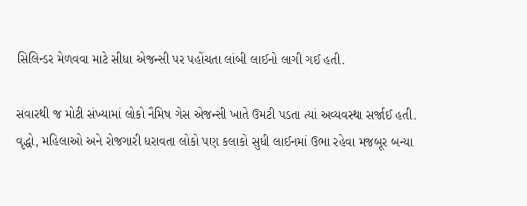સિલિન્ડર મેળવવા માટે સીધા એજન્સી પર પહોંચતા લાંબી લાઈનો લાગી ગઈ હતી.

સવારથી જ મોટી સંખ્યામાં લોકો નૈમિષ ગેસ એજન્સી ખાતે ઉમટી પડતા ત્યાં અવ્યવસ્થા સર્જાઈ હતી. વૃદ્ધો, મહિલાઓ અને રોજગારી ધરાવતા લોકો પણ કલાકો સુધી લાઈનમાં ઉભા રહેવા મજબૂર બન્યા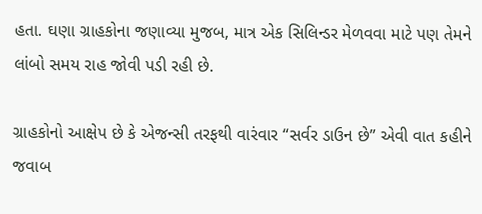હતા. ઘણા ગ્રાહકોના જણાવ્યા મુજબ, માત્ર એક સિલિન્ડર મેળવવા માટે પણ તેમને લાંબો સમય રાહ જોવી પડી રહી છે.

ગ્રાહકોનો આક્ષેપ છે કે એજન્સી તરફથી વારંવાર “સર્વર ડાઉન છે” એવી વાત કહીને જવાબ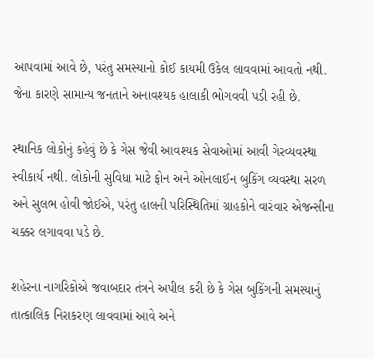આપવામાં આવે છે, પરંતુ સમસ્યાનો કોઈ કાયમી ઉકેલ લાવવામાં આવતો નથી. જેના કારણે સામાન્ય જનતાને અનાવશ્યક હાલાકી ભોગવવી પડી રહી છે.

સ્થાનિક લોકોનું કહેવું છે કે ગેસ જેવી આવશ્યક સેવાઓમાં આવી ગેરવ્યવસ્થા સ્વીકાર્ય નથી. લોકોની સુવિધા માટે ફોન અને ઓનલાઈન બુકિંગ વ્યવસ્થા સરળ અને સુલભ હોવી જોઈએ, પરંતુ હાલની પરિસ્થિતિમાં ગ્રાહકોને વારંવાર એજન્સીના ચક્કર લગાવવા પડે છે.

શહેરના નાગરિકોએ જવાબદાર તંત્રને અપીલ કરી છે કે ગેસ બુકિંગની સમસ્યાનું તાત્કાલિક નિરાકરણ લાવવામાં આવે અને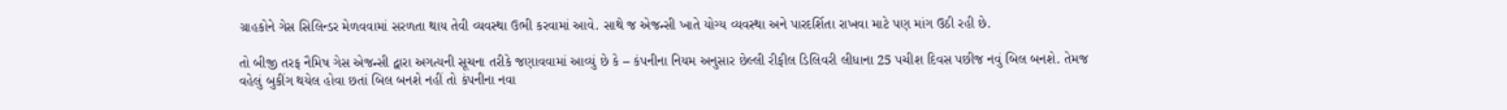ગ્રાહકોને ગેસ સિલિન્ડર મેળવવામાં સરળતા થાય તેવી વ્યવસ્થા ઉભી કરવામાં આવે. સાથે જ એજન્સી ખાતે યોગ્ય વ્યવસ્થા અને પારદર્શિતા રાખવા માટે પણ માંગ ઉઠી રહી છે.

તો બીજી તરફ નૈમિષ ગેસ એજન્સી દ્વારા અગત્યની સૂચના તરીકે જણાવવામાં આવ્યું છે કે – કંપનીના નિયમ અનુસાર છેલ્લી રીફીલ ડિલિવરી લીધાના 25 પચીશ દિવસ પછીજ નવું બિલ બનશે. તેમજ વહેલું બુકીંગ થયેલ હોવા છતાં બિલ બનશે નહીં તો કંપનીના નવા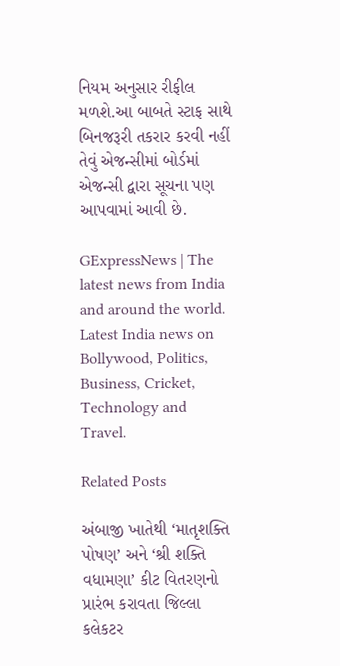નિયમ અનુસાર રીફીલ મળશે.આ બાબતે સ્ટાફ સાથે બિનજરૂરી તકરાર કરવી નહીં તેવું એજન્સીમાં બોર્ડમાં એજન્સી દ્વારા સૂચના પણ આપવામાં આવી છે.

GExpressNews | The latest news from India and around the world. Latest India news on Bollywood, Politics, Business, Cricket, Technology and Travel.

Related Posts

અંબાજી ખાતેથી ‘માતૃશક્તિ પોષણ’ અને ‘શ્રી શક્તિ વધામણા’ કીટ વિતરણનો પ્રારંભ કરાવતા જિલ્લા કલેકટર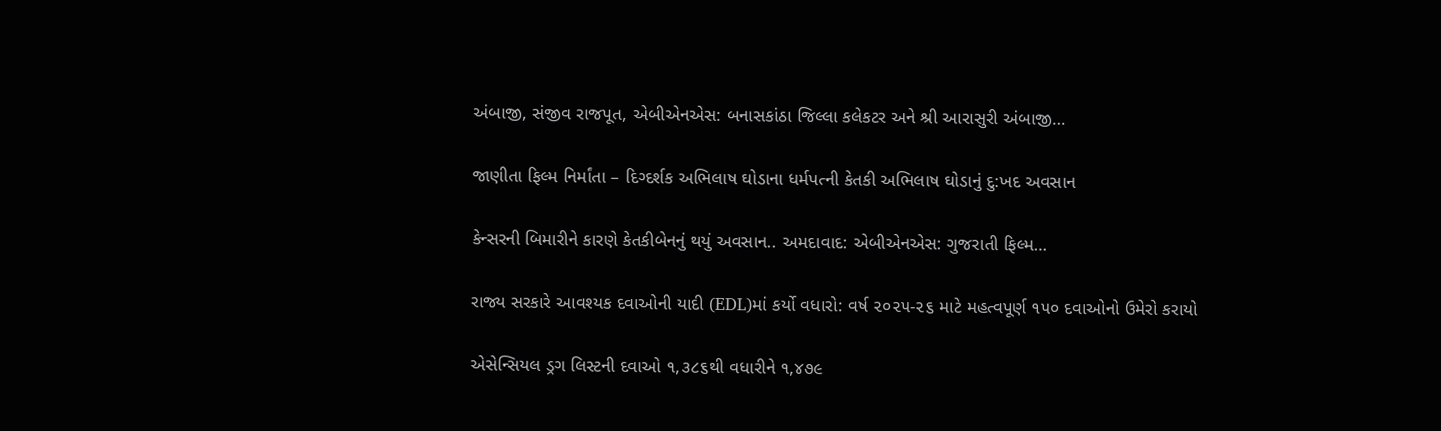અંબાજી, સંજીવ રાજપૂત, એબીએનએસ: બનાસકાંઠા જિલ્લા કલેકટર અને શ્રી આરાસુરી અંબાજી…

જાણીતા ફિલ્મ નિર્માંતા – દિગ્દર્શક અભિલાષ ઘોડાના ધર્મપત્ની કેતકી અભિલાષ ઘોડાનું દુ:ખદ અવસાન

કેન્સરની બિમારીને કારણે કેતકીબેનનું થયું અવસાન.. અમદાવાદ: એબીએનએસ: ગુજરાતી ફિલ્મ…

રાજ્ય સરકારે આવશ્યક દવાઓની યાદી (EDL)માં કર્યો વધારો: વર્ષ ૨૦૨૫-૨૬ માટે મહત્વપૂર્ણ ૧૫૦ દવાઓનો ઉમેરો કરાયો

એસેન્સિયલ ડ્રગ લિસ્ટની દવાઓ ૧,૩૮૬થી વધારીને ૧,૪૭૯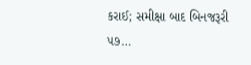કરાઈ; સમીક્ષા બાદ બિનજરૂરી ૫૭…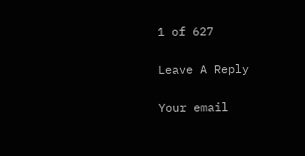1 of 627

Leave A Reply

Your email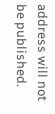address will not be published.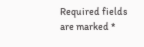Required fields are marked *